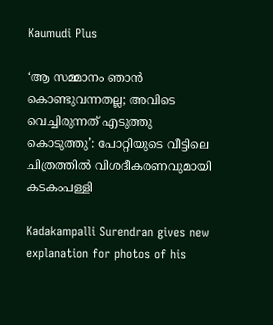Kaumudi Plus

‘ആ സമ്മാനം ഞാൻ കൊണ്ടുവന്നതല്ല; അവിടെ വെച്ചിരുന്നത് എടുത്തു കൊടുത്തു’: പോറ്റിയുടെ വീട്ടിലെ ചിത്രത്തിൽ വിശദീകരണവുമായി കടകംപള്ളി

Kadakampalli Surendran gives new explanation for photos of his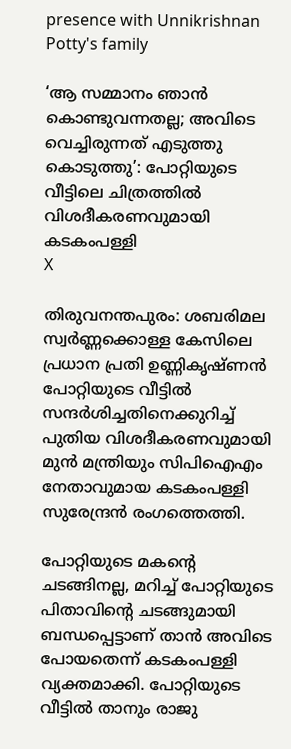presence with Unnikrishnan Potty's family

‘ആ സമ്മാനം ഞാൻ കൊണ്ടുവന്നതല്ല; അവിടെ വെച്ചിരുന്നത് എടുത്തു കൊടുത്തു’: പോറ്റിയുടെ വീട്ടിലെ ചിത്രത്തിൽ വിശദീകരണവുമായി കടകംപള്ളി
X

തിരുവനന്തപുരം: ശബരിമല സ്വർണ്ണക്കൊള്ള കേസിലെ പ്രധാന പ്രതി ഉണ്ണികൃഷ്ണൻ പോറ്റിയുടെ വീട്ടിൽ സന്ദർശിച്ചതിനെക്കുറിച്ച് പുതിയ വിശദീകരണവുമായി മുൻ മന്ത്രിയും സിപിഐഎം നേതാവുമായ കടകംപള്ളി സുരേന്ദ്രൻ രംഗത്തെത്തി.

പോറ്റിയുടെ മകന്റെ ചടങ്ങിനല്ല, മറിച്ച് പോറ്റിയുടെ പിതാവിന്റെ ചടങ്ങുമായി ബന്ധപ്പെട്ടാണ് താൻ അവിടെ പോയതെന്ന് കടകംപള്ളി വ്യക്തമാക്കി. പോറ്റിയുടെ വീട്ടിൽ താനും രാജു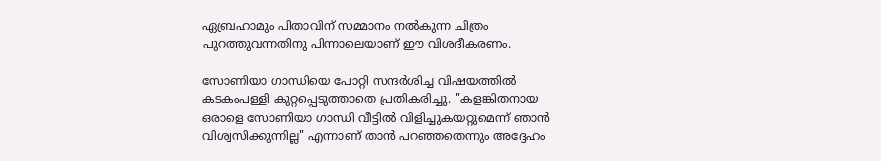ഏബ്രഹാമും പിതാവിന് സമ്മാനം നൽകുന്ന ചിത്രം പുറത്തുവന്നതിനു പിന്നാലെയാണ് ഈ വിശദീകരണം.

സോണിയാ ഗാന്ധിയെ പോറ്റി സന്ദർശിച്ച വിഷയത്തിൽ കടകംപള്ളി കുറ്റപ്പെടുത്താതെ പ്രതികരിച്ചു. "കളങ്കിതനായ ഒരാളെ സോണിയാ ഗാന്ധി വീട്ടിൽ വിളിച്ചുകയറ്റുമെന്ന് ഞാൻ വിശ്വസിക്കുന്നില്ല" എന്നാണ് താൻ പറഞ്ഞതെന്നും അദ്ദേഹം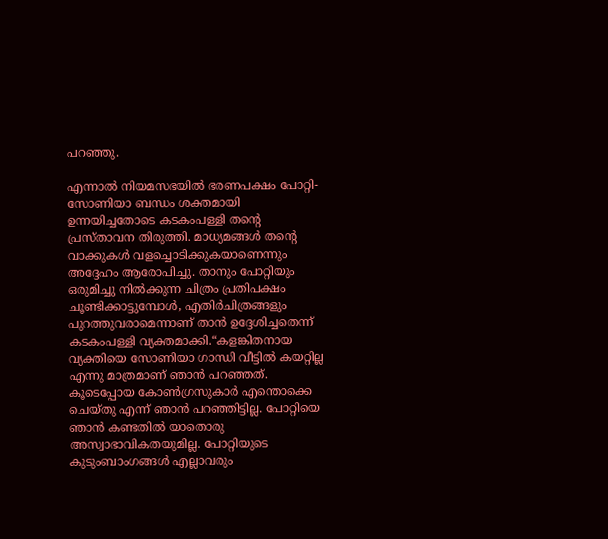പറഞ്ഞു.

എന്നാൽ നിയമസഭയിൽ ഭരണപക്ഷം പോറ്റി-സോണിയാ ബന്ധം ശക്തമായി ഉന്നയിച്ചതോടെ കടകംപള്ളി തന്റെ പ്രസ്താവന തിരുത്തി. മാധ്യമങ്ങൾ തന്റെ വാക്കുകൾ വളച്ചൊടിക്കുകയാണെന്നും അദ്ദേഹം ആരോപിച്ചു. താനും പോറ്റിയും ഒരുമിച്ചു നിൽക്കുന്ന ചിത്രം പ്രതിപക്ഷം ചൂണ്ടിക്കാട്ടുമ്പോൾ, എതിർചിത്രങ്ങളും പുറത്തുവരാമെന്നാണ് താൻ ഉദ്ദേശിച്ചതെന്ന് കടകംപള്ളി വ്യക്തമാക്കി.“കളങ്കിതനായ വ്യക്തിയെ സോണിയാ ഗാന്ധി വീട്ടിൽ കയറ്റില്ല എന്നു മാത്രമാണ് ഞാൻ പറഞ്ഞത്. കൂടെപ്പോയ കോൺഗ്രസുകാർ എന്തൊക്കെ ചെയ്തു എന്ന് ഞാൻ പറഞ്ഞിട്ടില്ല. പോറ്റിയെ ഞാൻ കണ്ടതിൽ യാതൊരു അസ്വാഭാവികതയുമില്ല. പോറ്റിയുടെ കുടുംബാംഗങ്ങൾ എല്ലാവരും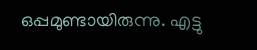ഒപ്പമുണ്ടായിരുന്നു. എട്ടു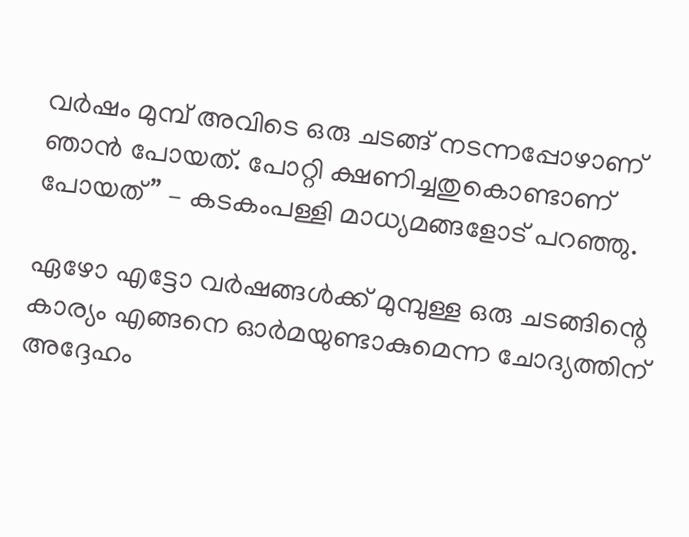വർഷം മുമ്പ് അവിടെ ഒരു ചടങ്ങ് നടന്നപ്പോഴാണ് ഞാൻ പോയത്. പോറ്റി ക്ഷണിച്ചതുകൊണ്ടാണ് പോയത്” – കടകംപള്ളി മാധ്യമങ്ങളോട് പറഞ്ഞു.

ഏഴോ എട്ടോ വർഷങ്ങൾക്ക് മുമ്പുള്ള ഒരു ചടങ്ങിന്റെ കാര്യം എങ്ങനെ ഓർമയുണ്ടാകുമെന്ന ചോദ്യത്തിന് അദ്ദേഹം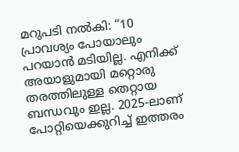മറുപടി നൽകി: “10 പ്രാവശ്യം പോയാലും പറയാൻ മടിയില്ല. എനിക്ക് അയാളുമായി മറ്റൊരു തരത്തിലുള്ള തെറ്റായ ബന്ധവും ഇല്ല. 2025-ലാണ് പോറ്റിയെക്കുറിച്ച് ഇത്തരം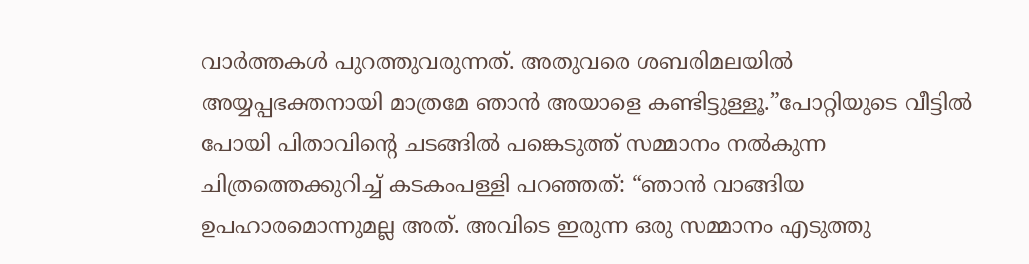വാർത്തകൾ പുറത്തുവരുന്നത്. അതുവരെ ശബരിമലയിൽ അയ്യപ്പഭക്തനായി മാത്രമേ ഞാൻ അയാളെ കണ്ടിട്ടുള്ളൂ.”പോറ്റിയുടെ വീട്ടിൽ പോയി പിതാവിന്റെ ചടങ്ങിൽ പങ്കെടുത്ത് സമ്മാനം നൽകുന്ന ചിത്രത്തെക്കുറിച്ച് കടകംപള്ളി പറഞ്ഞത്: “ഞാൻ വാങ്ങിയ ഉപഹാരമൊന്നുമല്ല അത്. അവിടെ ഇരുന്ന ഒരു സമ്മാനം എടുത്തു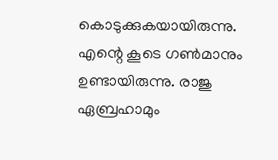കൊടുക്കുകയായിരുന്നു. എന്റെ കൂടെ ഗൺമാനും ഉണ്ടായിരുന്നു. രാജു ഏബ്രഹാമും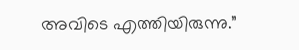അവിടെ എത്തിയിരുന്നു.”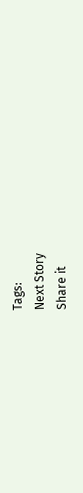Tags:
Next Story
Share it